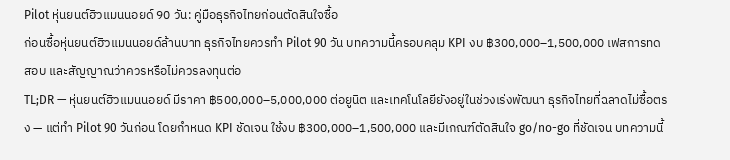Pilot หุ่นยนต์ฮิวแมนนอยด์ 90 วัน: คู่มือธุรกิจไทยก่อนตัดสินใจซื้อ
ก่อนซื้อหุ่นยนต์ฮิวแมนนอยด์ล้านบาท ธุรกิจไทยควรทำ Pilot 90 วัน บทความนี้ครอบคลุม KPI งบ ฿300,000–1,500,000 เฟสการทดสอบ และสัญญาณว่าควรหรือไม่ควรลงทุนต่อ
TL;DR — หุ่นยนต์ฮิวแมนนอยด์ มีราคา ฿500,000–5,000,000 ต่อยูนิต และเทคโนโลยียังอยู่ในช่วงเร่งพัฒนา ธุรกิจไทยที่ฉลาดไม่ซื้อตรง — แต่ทำ Pilot 90 วันก่อน โดยกำหนด KPI ชัดเจน ใช้งบ ฿300,000–1,500,000 และมีเกณฑ์ตัดสินใจ go/no-go ที่ชัดเจน บทความนี้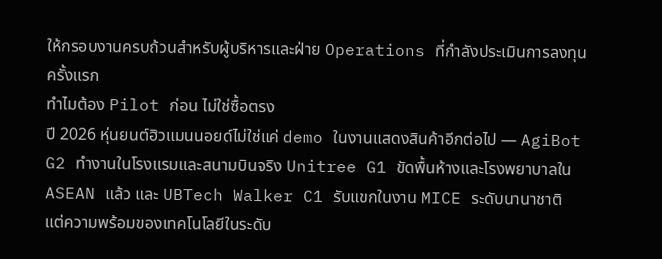ให้กรอบงานครบถ้วนสำหรับผู้บริหารและฝ่าย Operations ที่กำลังประเมินการลงทุนครั้งแรก
ทำไมต้อง Pilot ก่อน ไม่ใช่ซื้อตรง
ปี 2026 หุ่นยนต์ฮิวแมนนอยด์ไม่ใช่แค่ demo ในงานแสดงสินค้าอีกต่อไป — AgiBot G2 ทำงานในโรงแรมและสนามบินจริง Unitree G1 ขัดพื้นห้างและโรงพยาบาลใน ASEAN แล้ว และ UBTech Walker C1 รับแขกในงาน MICE ระดับนานาชาติ
แต่ความพร้อมของเทคโนโลยีในระดับ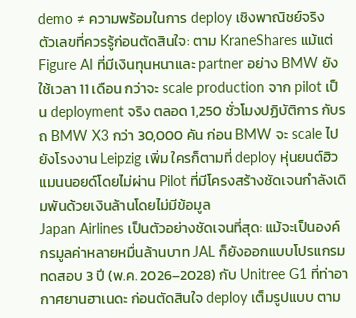demo ≠ ความพร้อมในการ deploy เชิงพาณิชย์จริง
ตัวเลขที่ควรรู้ก่อนตัดสินใจ: ตาม KraneShares แม้แต่ Figure AI ที่มีเงินทุนหนาและ partner อย่าง BMW ยังใช้เวลา 11 เดือน กว่าจะ scale production จาก pilot เป็น deployment จริง ตลอด 1,250 ชั่วโมงปฏิบัติการ กับรถ BMW X3 กว่า 30,000 คัน ก่อน BMW จะ scale ไปยังโรงงาน Leipzig เพิ่ม ใครก็ตามที่ deploy หุ่นยนต์ฮิวแมนนอยด์โดยไม่ผ่าน Pilot ที่มีโครงสร้างชัดเจนกำลังเดิมพันด้วยเงินล้านโดยไม่มีข้อมูล
Japan Airlines เป็นตัวอย่างชัดเจนที่สุด: แม้จะเป็นองค์กรมูลค่าหลายหมื่นล้านบาท JAL ก็ยังออกแบบโปรแกรมทดสอบ 3 ปี (พ.ค. 2026–2028) กับ Unitree G1 ที่ท่าอากาศยานฮาเนดะ ก่อนตัดสินใจ deploy เต็มรูปแบบ ตาม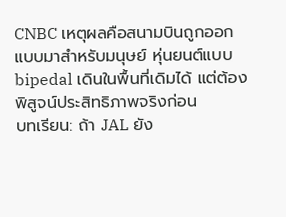CNBC เหตุผลคือสนามบินถูกออกแบบมาสำหรับมนุษย์ หุ่นยนต์แบบ bipedal เดินในพื้นที่เดิมได้ แต่ต้องพิสูจน์ประสิทธิภาพจริงก่อน
บทเรียน: ถ้า JAL ยัง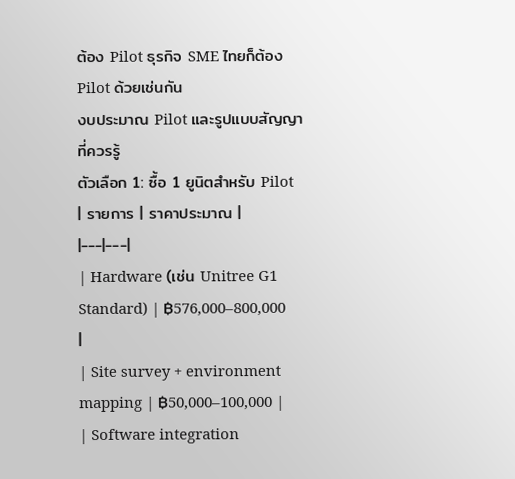ต้อง Pilot ธุรกิจ SME ไทยก็ต้อง Pilot ด้วยเช่นกัน
งบประมาณ Pilot และรูปแบบสัญญาที่ควรรู้
ตัวเลือก 1: ซื้อ 1 ยูนิตสำหรับ Pilot
| รายการ | ราคาประมาณ |
|---|---|
| Hardware (เช่น Unitree G1 Standard) | ฿576,000–800,000 |
| Site survey + environment mapping | ฿50,000–100,000 |
| Software integration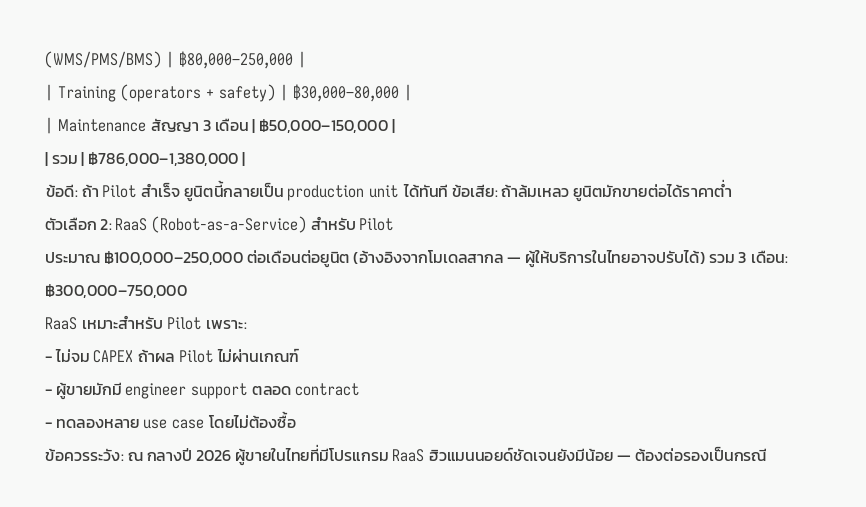(WMS/PMS/BMS) | ฿80,000–250,000 |
| Training (operators + safety) | ฿30,000–80,000 |
| Maintenance สัญญา 3 เดือน | ฿50,000–150,000 |
| รวม | ฿786,000–1,380,000 |
ข้อดี: ถ้า Pilot สำเร็จ ยูนิตนี้กลายเป็น production unit ได้ทันที ข้อเสีย: ถ้าล้มเหลว ยูนิตมักขายต่อได้ราคาต่ำ
ตัวเลือก 2: RaaS (Robot-as-a-Service) สำหรับ Pilot
ประมาณ ฿100,000–250,000 ต่อเดือนต่อยูนิต (อ้างอิงจากโมเดลสากล — ผู้ให้บริการในไทยอาจปรับได้) รวม 3 เดือน: ฿300,000–750,000
RaaS เหมาะสำหรับ Pilot เพราะ:
- ไม่จม CAPEX ถ้าผล Pilot ไม่ผ่านเกณฑ์
- ผู้ขายมักมี engineer support ตลอด contract
- ทดลองหลาย use case โดยไม่ต้องซื้อ
ข้อควรระวัง: ณ กลางปี 2026 ผู้ขายในไทยที่มีโปรแกรม RaaS ฮิวแมนนอยด์ชัดเจนยังมีน้อย — ต้องต่อรองเป็นกรณี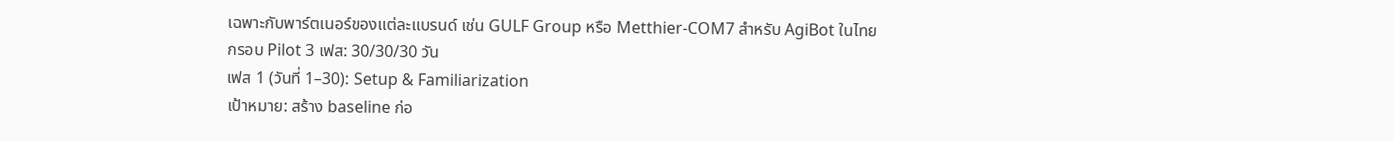เฉพาะกับพาร์ตเนอร์ของแต่ละแบรนด์ เช่น GULF Group หรือ Metthier-COM7 สำหรับ AgiBot ในไทย
กรอบ Pilot 3 เฟส: 30/30/30 วัน
เฟส 1 (วันที่ 1–30): Setup & Familiarization
เป้าหมาย: สร้าง baseline ก่อ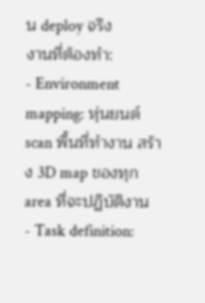น deploy จริง
งานที่ต้องทำ:
- Environment mapping: หุ่นยนต์ scan พื้นที่ทำงาน สร้าง 3D map ของทุก area ที่จะปฏิบัติงาน
- Task definition: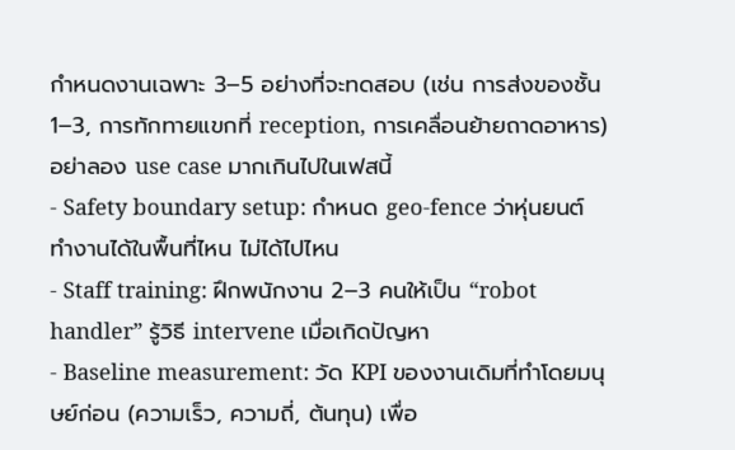กำหนดงานเฉพาะ 3–5 อย่างที่จะทดสอบ (เช่น การส่งของชั้น 1–3, การทักทายแขกที่ reception, การเคลื่อนย้ายถาดอาหาร) อย่าลอง use case มากเกินไปในเฟสนี้
- Safety boundary setup: กำหนด geo-fence ว่าหุ่นยนต์ทำงานได้ในพื้นที่ไหน ไม่ได้ไปไหน
- Staff training: ฝึกพนักงาน 2–3 คนให้เป็น “robot handler” รู้วิธี intervene เมื่อเกิดปัญหา
- Baseline measurement: วัด KPI ของงานเดิมที่ทำโดยมนุษย์ก่อน (ความเร็ว, ความถี่, ต้นทุน) เพื่อ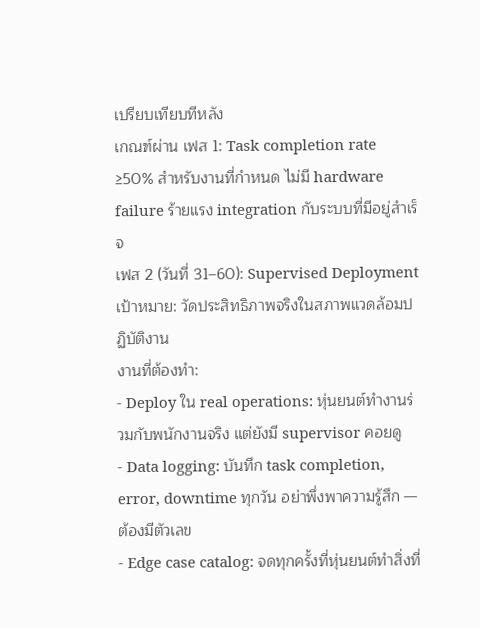เปรียบเทียบทีหลัง
เกณฑ์ผ่าน เฟส 1: Task completion rate ≥50% สำหรับงานที่กำหนด ไม่มี hardware failure ร้ายแรง integration กับระบบที่มีอยู่สำเร็จ
เฟส 2 (วันที่ 31–60): Supervised Deployment
เป้าหมาย: วัดประสิทธิภาพจริงในสภาพแวดล้อมปฏิบัติงาน
งานที่ต้องทำ:
- Deploy ใน real operations: หุ่นยนต์ทำงานร่วมกับพนักงานจริง แต่ยังมี supervisor คอยดู
- Data logging: บันทึก task completion, error, downtime ทุกวัน อย่าพึ่งพาความรู้สึก — ต้องมีตัวเลข
- Edge case catalog: จดทุกครั้งที่หุ่นยนต์ทำสิ่งที่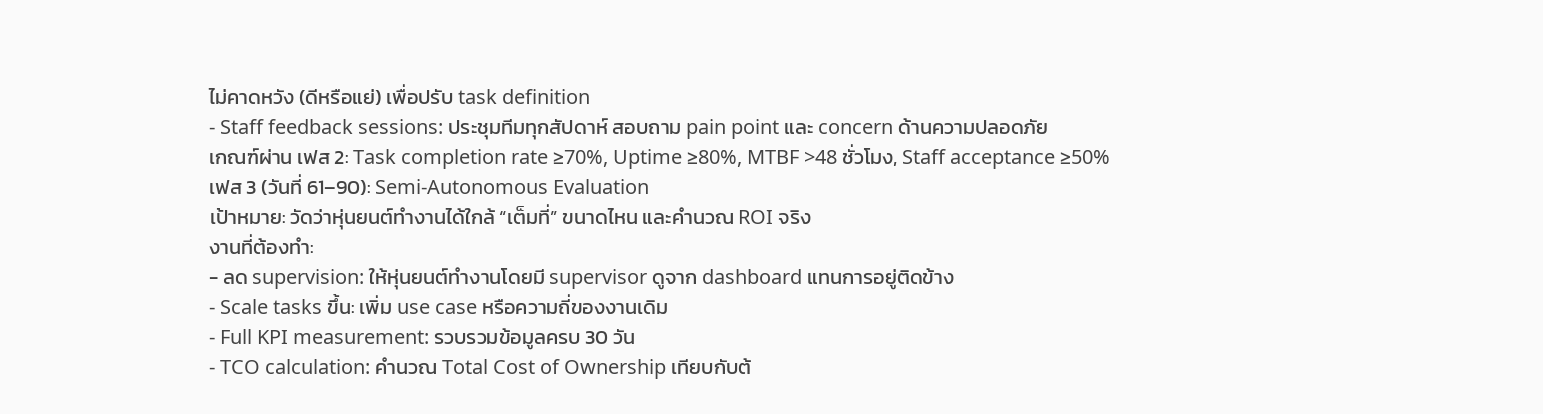ไม่คาดหวัง (ดีหรือแย่) เพื่อปรับ task definition
- Staff feedback sessions: ประชุมทีมทุกสัปดาห์ สอบถาม pain point และ concern ด้านความปลอดภัย
เกณฑ์ผ่าน เฟส 2: Task completion rate ≥70%, Uptime ≥80%, MTBF >48 ชั่วโมง, Staff acceptance ≥50%
เฟส 3 (วันที่ 61–90): Semi-Autonomous Evaluation
เป้าหมาย: วัดว่าหุ่นยนต์ทำงานได้ใกล้ “เต็มที่” ขนาดไหน และคำนวณ ROI จริง
งานที่ต้องทำ:
- ลด supervision: ให้หุ่นยนต์ทำงานโดยมี supervisor ดูจาก dashboard แทนการอยู่ติดข้าง
- Scale tasks ขึ้น: เพิ่ม use case หรือความถี่ของงานเดิม
- Full KPI measurement: รวบรวมข้อมูลครบ 30 วัน
- TCO calculation: คำนวณ Total Cost of Ownership เทียบกับต้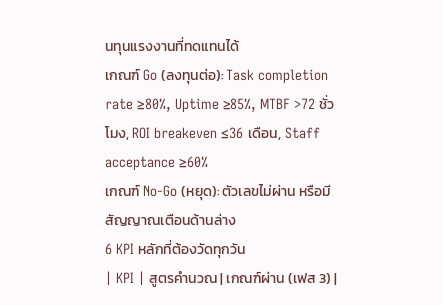นทุนแรงงานที่ทดแทนได้
เกณฑ์ Go (ลงทุนต่อ): Task completion rate ≥80%, Uptime ≥85%, MTBF >72 ชั่วโมง, ROI breakeven ≤36 เดือน, Staff acceptance ≥60%
เกณฑ์ No-Go (หยุด): ตัวเลขไม่ผ่าน หรือมีสัญญาณเตือนด้านล่าง
6 KPI หลักที่ต้องวัดทุกวัน
| KPI | สูตรคำนวณ | เกณฑ์ผ่าน (เฟส 3) |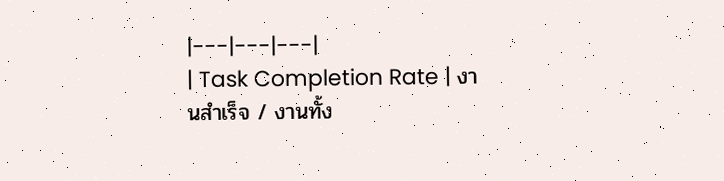|---|---|---|
| Task Completion Rate | งานสำเร็จ / งานทั้ง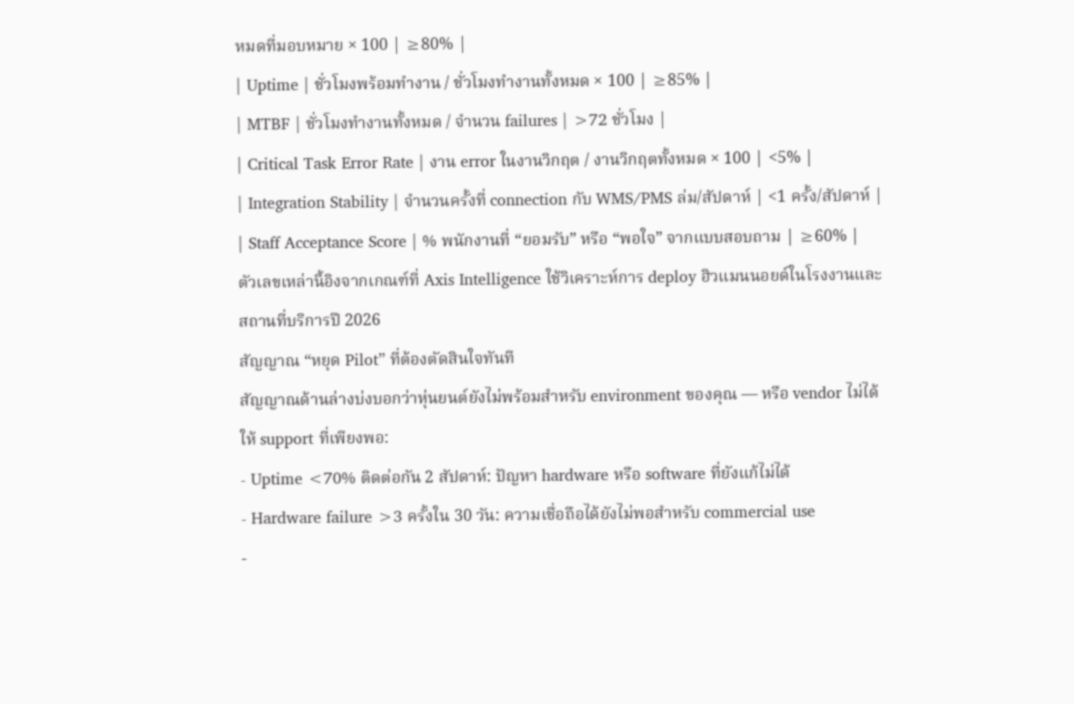หมดที่มอบหมาย × 100 | ≥80% |
| Uptime | ชั่วโมงพร้อมทำงาน / ชั่วโมงทำงานทั้งหมด × 100 | ≥85% |
| MTBF | ชั่วโมงทำงานทั้งหมด / จำนวน failures | >72 ชั่วโมง |
| Critical Task Error Rate | งาน error ในงานวิกฤต / งานวิกฤตทั้งหมด × 100 | <5% |
| Integration Stability | จำนวนครั้งที่ connection กับ WMS/PMS ล่ม/สัปดาห์ | <1 ครั้ง/สัปดาห์ |
| Staff Acceptance Score | % พนักงานที่ “ยอมรับ” หรือ “พอใจ” จากแบบสอบถาม | ≥60% |
ตัวเลขเหล่านี้อิงจากเกณฑ์ที่ Axis Intelligence ใช้วิเคราะห์การ deploy ฮิวแมนนอยด์ในโรงงานและสถานที่บริการปี 2026
สัญญาณ “หยุด Pilot” ที่ต้องตัดสินใจทันที
สัญญาณด้านล่างบ่งบอกว่าหุ่นยนต์ยังไม่พร้อมสำหรับ environment ของคุณ — หรือ vendor ไม่ได้ให้ support ที่เพียงพอ:
- Uptime <70% ติดต่อกัน 2 สัปดาห์: ปัญหา hardware หรือ software ที่ยังแก้ไม่ได้
- Hardware failure >3 ครั้งใน 30 วัน: ความเชื่อถือได้ยังไม่พอสำหรับ commercial use
-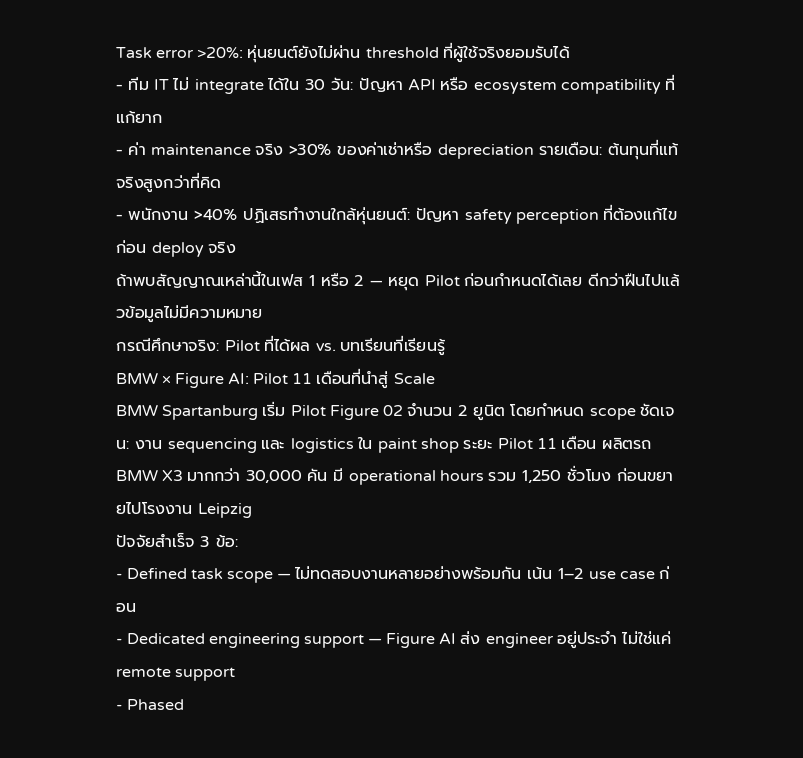Task error >20%: หุ่นยนต์ยังไม่ผ่าน threshold ที่ผู้ใช้จริงยอมรับได้
- ทีม IT ไม่ integrate ได้ใน 30 วัน: ปัญหา API หรือ ecosystem compatibility ที่แก้ยาก
- ค่า maintenance จริง >30% ของค่าเช่าหรือ depreciation รายเดือน: ต้นทุนที่แท้จริงสูงกว่าที่คิด
- พนักงาน >40% ปฏิเสธทำงานใกล้หุ่นยนต์: ปัญหา safety perception ที่ต้องแก้ไขก่อน deploy จริง
ถ้าพบสัญญาณเหล่านี้ในเฟส 1 หรือ 2 — หยุด Pilot ก่อนกำหนดได้เลย ดีกว่าฝืนไปแล้วข้อมูลไม่มีความหมาย
กรณีศึกษาจริง: Pilot ที่ได้ผล vs. บทเรียนที่เรียนรู้
BMW × Figure AI: Pilot 11 เดือนที่นำสู่ Scale
BMW Spartanburg เริ่ม Pilot Figure 02 จำนวน 2 ยูนิต โดยกำหนด scope ชัดเจน: งาน sequencing และ logistics ใน paint shop ระยะ Pilot 11 เดือน ผลิตรถ BMW X3 มากกว่า 30,000 คัน มี operational hours รวม 1,250 ชั่วโมง ก่อนขยายไปโรงงาน Leipzig
ปัจจัยสำเร็จ 3 ข้อ:
- Defined task scope — ไม่ทดสอบงานหลายอย่างพร้อมกัน เน้น 1–2 use case ก่อน
- Dedicated engineering support — Figure AI ส่ง engineer อยู่ประจำ ไม่ใช่แค่ remote support
- Phased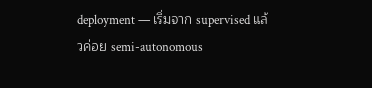deployment — เริ่มจาก supervised แล้วค่อย semi-autonomous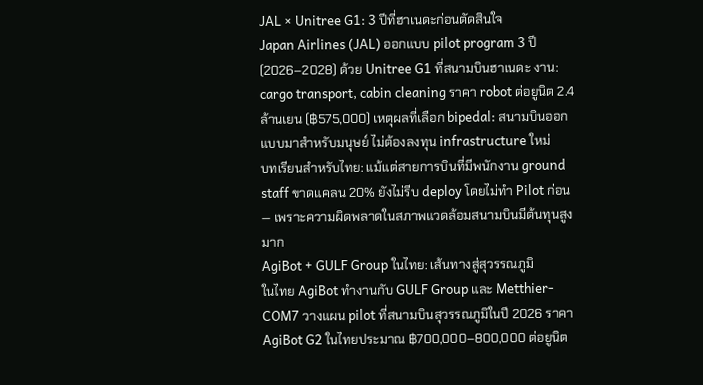JAL × Unitree G1: 3 ปีที่ฮาเนดะก่อนตัดสินใจ
Japan Airlines (JAL) ออกแบบ pilot program 3 ปี (2026–2028) ด้วย Unitree G1 ที่สนามบินฮาเนดะ งาน: cargo transport, cabin cleaning ราคา robot ต่อยูนิต 2.4 ล้านเยน (฿575,000) เหตุผลที่เลือก bipedal: สนามบินออกแบบมาสำหรับมนุษย์ ไม่ต้องลงทุน infrastructure ใหม่
บทเรียนสำหรับไทย: แม้แต่สายการบินที่มีพนักงาน ground staff ขาดแคลน 20% ยังไม่รีบ deploy โดยไม่ทำ Pilot ก่อน — เพราะความผิดพลาดในสภาพแวดล้อมสนามบินมีต้นทุนสูงมาก
AgiBot + GULF Group ในไทย: เส้นทางสู่สุวรรณภูมิ
ในไทย AgiBot ทำงานกับ GULF Group และ Metthier-COM7 วางแผน pilot ที่สนามบินสุวรรณภูมิในปี 2026 ราคา AgiBot G2 ในไทยประมาณ ฿700,000–800,000 ต่อยูนิต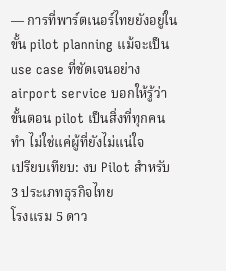— การที่พาร์ตเนอร์ไทยยังอยู่ในขั้น pilot planning แม้จะเป็น use case ที่ชัดเจนอย่าง airport service บอกให้รู้ว่าขั้นตอน pilot เป็นสิ่งที่ทุกคนทำ ไม่ใช่แค่ผู้ที่ยังไม่แน่ใจ
เปรียบเทียบ: งบ Pilot สำหรับ 3 ประเภทธุรกิจไทย
โรงแรม 5 ดาว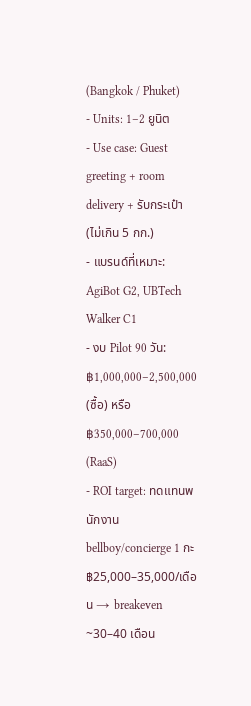(Bangkok / Phuket)
- Units: 1–2 ยูนิต
- Use case: Guest greeting + room delivery + รับกระเป๋า (ไม่เกิน 5 กก.)
- แบรนด์ที่เหมาะ: AgiBot G2, UBTech Walker C1
- งบ Pilot 90 วัน: ฿1,000,000–2,500,000 (ซื้อ) หรือ ฿350,000–700,000 (RaaS)
- ROI target: ทดแทนพนักงาน bellboy/concierge 1 กะ ฿25,000–35,000/เดือน → breakeven ~30–40 เดือน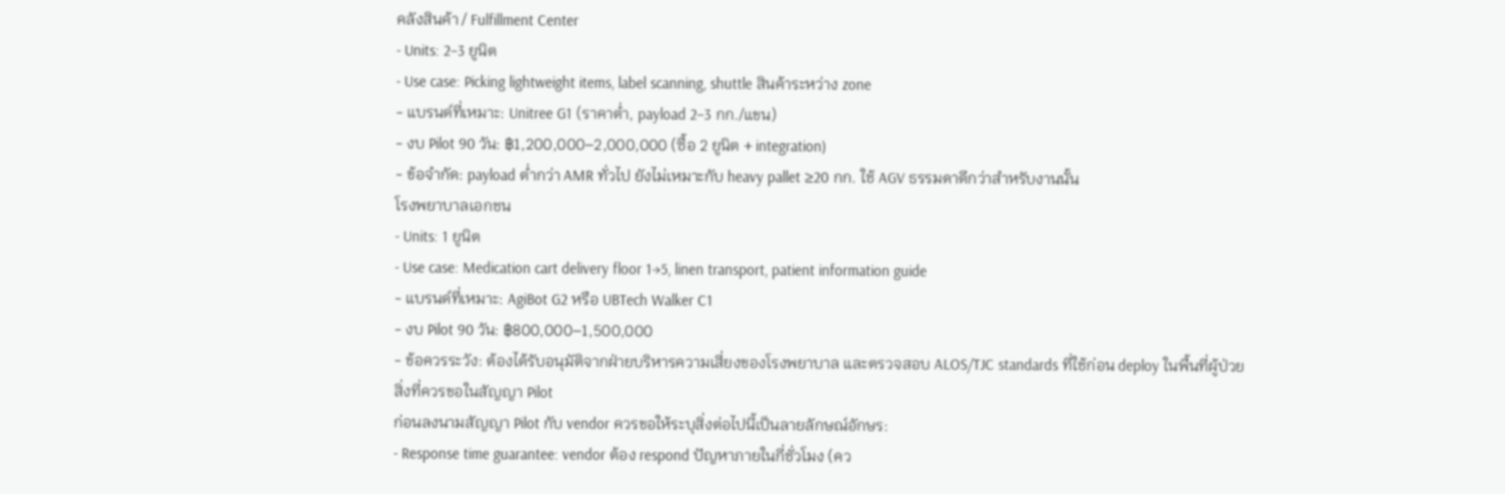คลังสินค้า / Fulfillment Center
- Units: 2–3 ยูนิต
- Use case: Picking lightweight items, label scanning, shuttle สินค้าระหว่าง zone
- แบรนด์ที่เหมาะ: Unitree G1 (ราคาต่ำ, payload 2–3 กก./แขน)
- งบ Pilot 90 วัน: ฿1,200,000–2,000,000 (ซื้อ 2 ยูนิต + integration)
- ข้อจำกัด: payload ต่ำกว่า AMR ทั่วไป ยังไม่เหมาะกับ heavy pallet ≥20 กก. ใช้ AGV ธรรมดาดีกว่าสำหรับงานนั้น
โรงพยาบาลเอกชน
- Units: 1 ยูนิต
- Use case: Medication cart delivery floor 1→5, linen transport, patient information guide
- แบรนด์ที่เหมาะ: AgiBot G2 หรือ UBTech Walker C1
- งบ Pilot 90 วัน: ฿800,000–1,500,000
- ข้อควรระวัง: ต้องได้รับอนุมัติจากฝ่ายบริหารความเสี่ยงของโรงพยาบาล และตรวจสอบ ALOS/TJC standards ที่ใช้ก่อน deploy ในพื้นที่ผู้ป่วย
สิ่งที่ควรขอในสัญญา Pilot
ก่อนลงนามสัญญา Pilot กับ vendor ควรขอให้ระบุสิ่งต่อไปนี้เป็นลายลักษณ์อักษร:
- Response time guarantee: vendor ต้อง respond ปัญหาภายในกี่ชั่วโมง (คว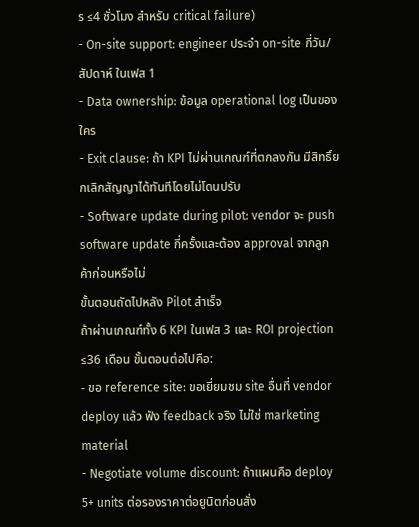ร ≤4 ชั่วโมง สำหรับ critical failure)
- On-site support: engineer ประจำ on-site กี่วัน/สัปดาห์ ในเฟส 1
- Data ownership: ข้อมูล operational log เป็นของใคร
- Exit clause: ถ้า KPI ไม่ผ่านเกณฑ์ที่ตกลงกัน มีสิทธิ์ยกเลิกสัญญาได้ทันทีโดยไม่โดนปรับ
- Software update during pilot: vendor จะ push software update กี่ครั้งและต้อง approval จากลูกค้าก่อนหรือไม่
ขั้นตอนถัดไปหลัง Pilot สำเร็จ
ถ้าผ่านเกณฑ์ทั้ง 6 KPI ในเฟส 3 และ ROI projection ≤36 เดือน ขั้นตอนต่อไปคือ:
- ขอ reference site: ขอเยี่ยมชม site อื่นที่ vendor deploy แล้ว ฟัง feedback จริง ไม่ใช่ marketing material
- Negotiate volume discount: ถ้าแผนคือ deploy 5+ units ต่อรองราคาต่อยูนิตก่อนสั่ง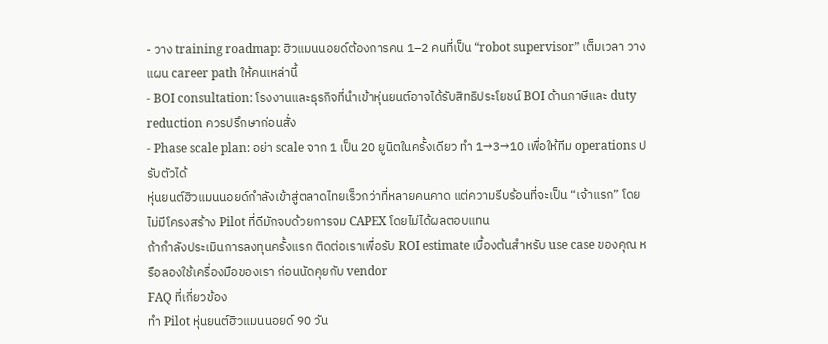- วาง training roadmap: ฮิวแมนนอยด์ต้องการคน 1–2 คนที่เป็น “robot supervisor” เต็มเวลา วางแผน career path ให้คนเหล่านี้
- BOI consultation: โรงงานและธุรกิจที่นำเข้าหุ่นยนต์อาจได้รับสิทธิประโยชน์ BOI ด้านภาษีและ duty reduction ควรปรึกษาก่อนสั่ง
- Phase scale plan: อย่า scale จาก 1 เป็น 20 ยูนิตในครั้งเดียว ทำ 1→3→10 เพื่อให้ทีม operations ปรับตัวได้
หุ่นยนต์ฮิวแมนนอยด์กำลังเข้าสู่ตลาดไทยเร็วกว่าที่หลายคนคาด แต่ความรีบร้อนที่จะเป็น “เจ้าแรก” โดยไม่มีโครงสร้าง Pilot ที่ดีมักจบด้วยการจม CAPEX โดยไม่ได้ผลตอบแทน
ถ้ากำลังประเมินการลงทุนครั้งแรก ติดต่อเราเพื่อรับ ROI estimate เบื้องต้นสำหรับ use case ของคุณ หรือลองใช้เครื่องมือของเรา ก่อนนัดคุยกับ vendor
FAQ ที่เกี่ยวข้อง
ทำ Pilot หุ่นยนต์ฮิวแมนนอยด์ 90 วัน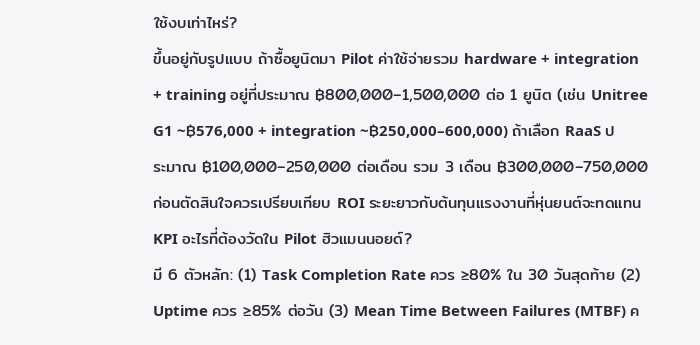ใช้งบเท่าไหร่?
ขึ้นอยู่กับรูปแบบ ถ้าซื้อยูนิตมา Pilot ค่าใช้จ่ายรวม hardware + integration + training อยู่ที่ประมาณ ฿800,000–1,500,000 ต่อ 1 ยูนิต (เช่น Unitree G1 ~฿576,000 + integration ~฿250,000–600,000) ถ้าเลือก RaaS ประมาณ ฿100,000–250,000 ต่อเดือน รวม 3 เดือน ฿300,000–750,000 ก่อนตัดสินใจควรเปรียบเทียบ ROI ระยะยาวกับต้นทุนแรงงานที่หุ่นยนต์จะทดแทน
KPI อะไรที่ต้องวัดใน Pilot ฮิวแมนนอยด์?
มี 6 ตัวหลัก: (1) Task Completion Rate ควร ≥80% ใน 30 วันสุดท้าย (2) Uptime ควร ≥85% ต่อวัน (3) Mean Time Between Failures (MTBF) ค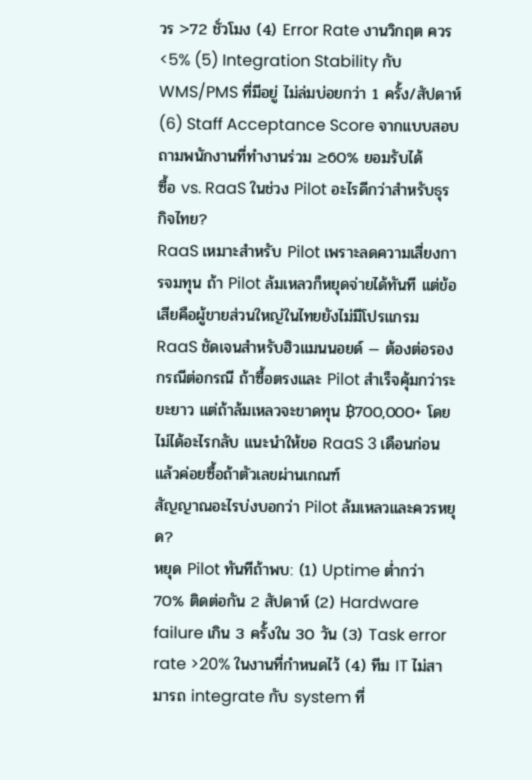วร >72 ชั่วโมง (4) Error Rate งานวิกฤต ควร <5% (5) Integration Stability กับ WMS/PMS ที่มีอยู่ ไม่ล่มบ่อยกว่า 1 ครั้ง/สัปดาห์ (6) Staff Acceptance Score จากแบบสอบถามพนักงานที่ทำงานร่วม ≥60% ยอมรับได้
ซื้อ vs. RaaS ในช่วง Pilot อะไรดีกว่าสำหรับธุรกิจไทย?
RaaS เหมาะสำหรับ Pilot เพราะลดความเสี่ยงการจมทุน ถ้า Pilot ล้มเหลวก็หยุดจ่ายได้ทันที แต่ข้อเสียคือผู้ขายส่วนใหญ่ในไทยยังไม่มีโปรแกรม RaaS ชัดเจนสำหรับฮิวแมนนอยด์ — ต้องต่อรองกรณีต่อกรณี ถ้าซื้อตรงและ Pilot สำเร็จคุ้มกว่าระยะยาว แต่ถ้าล้มเหลวจะขาดทุน ฿700,000+ โดยไม่ได้อะไรกลับ แนะนำให้ขอ RaaS 3 เดือนก่อน แล้วค่อยซื้อถ้าตัวเลขผ่านเกณฑ์
สัญญาณอะไรบ่งบอกว่า Pilot ล้มเหลวและควรหยุด?
หยุด Pilot ทันทีถ้าพบ: (1) Uptime ต่ำกว่า 70% ติดต่อกัน 2 สัปดาห์ (2) Hardware failure เกิน 3 ครั้งใน 30 วัน (3) Task error rate >20% ในงานที่กำหนดไว้ (4) ทีม IT ไม่สามารถ integrate กับ system ที่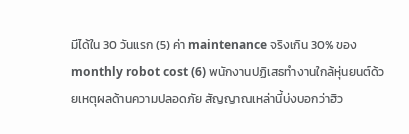มีได้ใน 30 วันแรก (5) ค่า maintenance จริงเกิน 30% ของ monthly robot cost (6) พนักงานปฏิเสธทำงานใกล้หุ่นยนต์ด้วยเหตุผลด้านความปลอดภัย สัญญาณเหล่านี้บ่งบอกว่าฮิว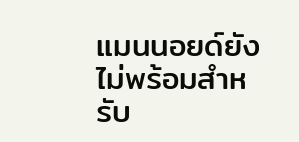แมนนอยด์ยังไม่พร้อมสำหรับ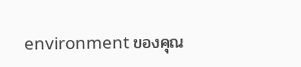environment ของคุณ